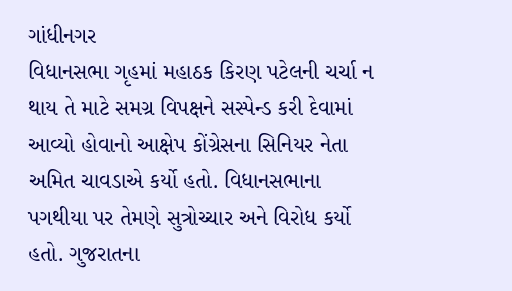ગાંધીનગર
વિધાનસભા ગૃહમાં મહાઠક કિરણ પટેલની ચર્ચા ન થાય તે માટે સમગ્ર વિપક્ષને સસ્પેન્ડ કરી દેવામાં આવ્યો હોવાનો આક્ષેપ કોંગ્રેસના સિનિયર નેતા અમિત ચાવડાએ કર્યો હતો. વિધાનસભાના પગથીયા પર તેમણે સુત્રોચ્ચાર અને વિરોધ કર્યો હતો. ગુજરાતના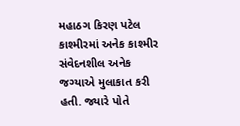મહાઠગ કિરણ પટેલ કાશ્મીરમાં અનેક કાશ્મીર સંવેદનશીલ અનેક જગ્યાએ મુલાકાત કરી હતી. જ્યારે પોતે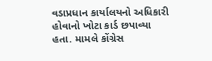વડાપ્રધાન કાર્યાલયનો અધિકારી હોવાનો ખોટા કાર્ડ છપાવ્યા હતા. મામલે કોંગ્રેસ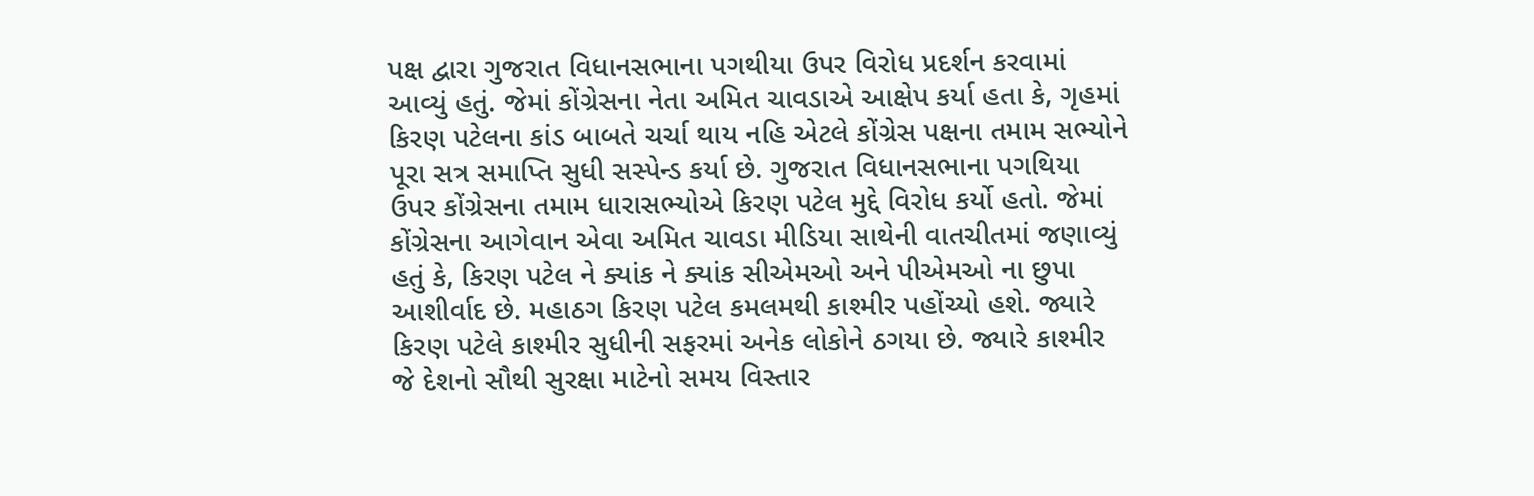પક્ષ દ્વારા ગુજરાત વિધાનસભાના પગથીયા ઉપર વિરોધ પ્રદર્શન કરવામાં આવ્યું હતું. જેમાં કોંગ્રેસના નેતા અમિત ચાવડાએ આક્ષેપ કર્યા હતા કે, ગૃહમાં કિરણ પટેલના કાંડ બાબતે ચર્ચા થાય નહિ એટલે કોંગ્રેસ પક્ષના તમામ સભ્યોને પૂરા સત્ર સમાપ્તિ સુધી સસ્પેન્ડ કર્યા છે. ગુજરાત વિધાનસભાના પગથિયા ઉપર કોંગ્રેસના તમામ ધારાસભ્યોએ કિરણ પટેલ મુદ્દે વિરોધ કર્યો હતો. જેમાં કોંગ્રેસના આગેવાન એવા અમિત ચાવડા મીડિયા સાથેની વાતચીતમાં જણાવ્યું હતું કે, કિરણ પટેલ ને ક્યાંક ને ક્યાંક સીએમઓ અને પીએમઓ ના છુપા આશીર્વાદ છે. મહાઠગ કિરણ પટેલ કમલમથી કાશ્મીર પહોંચ્યો હશે. જ્યારે કિરણ પટેલે કાશ્મીર સુધીની સફરમાં અનેક લોકોને ઠગયા છે. જ્યારે કાશ્મીર જે દેશનો સૌથી સુરક્ષા માટેનો સમય વિસ્તાર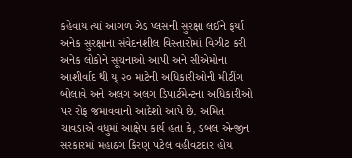કહેવાય ત્યાં આગળ ઝેડ પ્લસની સુરક્ષા લઈને ફર્યા અનેક સુરક્ષાના સંવેદનશીલ વિસ્તારોમાં વિઝીટ કરી અનેક લોકોને સૂચનાઓ આપી અને સીએમોના આશીર્વાદ થી ય્ ૨૦ માટેની અધિકારીઓની મીટીંગ બોલાવે અને અલગ અલગ ડિપાર્ટમેન્ટના અધિકારીઓ પર રોફ જમાવવાનો આદેશો આપે છે. અમિત ચાવડાએ વધુમાં આક્ષેપ કાર્ય હતા કે, ડબલ એન્જીન સરકારમાં મહાઠગ કિરણ પટેલ વહીવટદાર હોય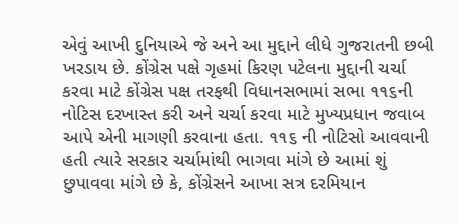એવું આખી દુનિયાએ જે અને આ મુદ્દાને લીધે ગુજરાતની છબી ખરડાય છે. કોંગ્રેસ પક્ષે ગૃહમાં કિરણ પટેલના મુદ્દાની ચર્ચા કરવા માટે કોંગ્રેસ પક્ષ તરફથી વિધાનસભામાં સભા ૧૧૬ની નોટિસ દરખાસ્ત કરી અને ચર્ચા કરવા માટે મુખ્યપ્રધાન જવાબ આપે એની માગણી કરવાના હતા. ૧૧૬ ની નોટિસો આવવાની હતી ત્યારે સરકાર ચર્ચામાંથી ભાગવા માંગે છે આમાં શું છુપાવવા માંગે છે કે, કોંગ્રેસને આખા સત્ર દરમિયાન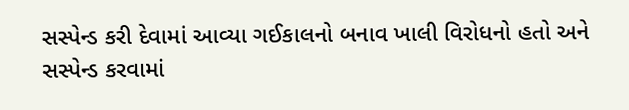સસ્પેન્ડ કરી દેવામાં આવ્યા ગઈકાલનો બનાવ ખાલી વિરોધનો હતો અને સસ્પેન્ડ કરવામાં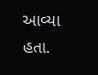આવ્યા હતા.